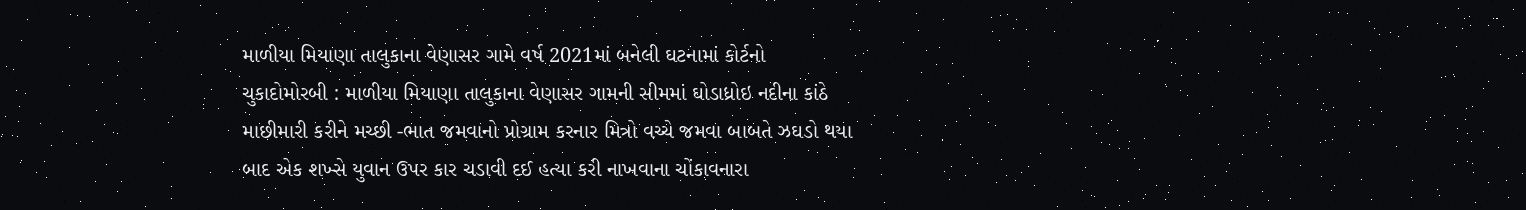માળીયા મિયાણા તાલુકાના વેણાસર ગામે વર્ષ 2021માં બનેલી ઘટનામાં કોર્ટનો ચુકાદોમોરબી : માળીયા મિયાણા તાલુકાના વેણાસર ગામની સીમમાં ઘોડાધ્રોઇ નદીના કાંઠે માછીમારી કરીને મચ્છી -ભાત જમવાનો પ્રોગ્રામ કરનાર મિત્રો વચ્ચે જમવા બાબતે ઝઘડો થયા બાદ એક શખ્સે યુવાન ઉપર કાર ચડાવી દઈ હત્યા કરી નાખવાના ચોંકાવનારા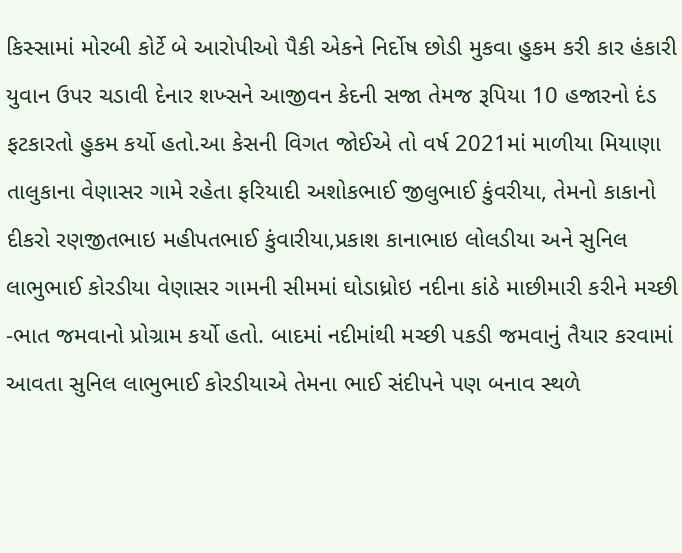કિસ્સામાં મોરબી કોર્ટે બે આરોપીઓ પૈકી એકને નિર્દોષ છોડી મુકવા હુકમ કરી કાર હંકારી યુવાન ઉપર ચડાવી દેનાર શખ્સને આજીવન કેદની સજા તેમજ રૂપિયા 10 હજારનો દંડ ફટકારતો હુકમ કર્યો હતો.આ કેસની વિગત જોઈએ તો વર્ષ 2021માં માળીયા મિયાણા તાલુકાના વેણાસર ગામે રહેતા ફરિયાદી અશોકભાઈ જીલુભાઈ કુંવરીયા, તેમનો કાકાનો દીકરો રણજીતભાઇ મહીપતભાઈ કુંવારીયા,પ્રકાશ કાનાભાઇ લોલડીયા અને સુનિલ લાભુભાઈ કોરડીયા વેણાસર ગામની સીમમાં ઘોડાધ્રોઇ નદીના કાંઠે માછીમારી કરીને મચ્છી -ભાત જમવાનો પ્રોગ્રામ કર્યો હતો. બાદમાં નદીમાંથી મચ્છી પકડી જમવાનું તૈયાર કરવામાં આવતા સુનિલ લાભુભાઈ કોરડીયાએ તેમના ભાઈ સંદીપને પણ બનાવ સ્થળે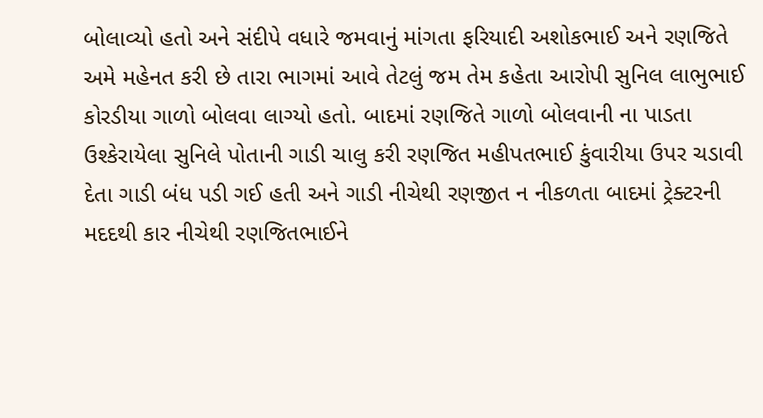બોલાવ્યો હતો અને સંદીપે વધારે જમવાનું માંગતા ફરિયાદી અશોકભાઈ અને રણજિતે અમે મહેનત કરી છે તારા ભાગમાં આવે તેટલું જમ તેમ કહેતા આરોપી સુનિલ લાભુભાઈ કોરડીયા ગાળો બોલવા લાગ્યો હતો. બાદમાં રણજિતે ગાળો બોલવાની ના પાડતા ઉશ્કેરાયેલા સુનિલે પોતાની ગાડી ચાલુ કરી રણજિત મહીપતભાઈ કુંવારીયા ઉપર ચડાવી દેતા ગાડી બંધ પડી ગઈ હતી અને ગાડી નીચેથી રણજીત ન નીકળતા બાદમાં ટ્રેક્ટરની મદદથી કાર નીચેથી રણજિતભાઈને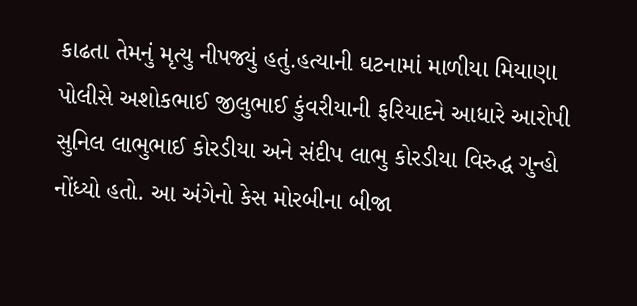કાઢતા તેમનું મૃત્યુ નીપજ્યું હતું.હત્યાની ઘટનામાં માળીયા મિયાણા પોલીસે અશોકભાઈ જીલુભાઈ કુંવરીયાની ફરિયાદને આધારે આરોપી સુનિલ લાભુભાઈ કોરડીયા અને સંદીપ લાભુ કોરડીયા વિરુદ્ધ ગુન્હો નોંધ્યો હતો. આ અંગેનો કેસ મોરબીના બીજા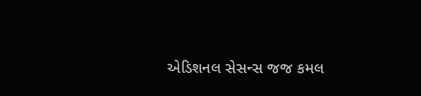એડિશનલ સેસન્સ જજ કમલ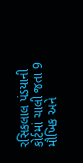રસિકલાલ પંડયાની કોર્ટમાં ચાલી જતા 9 મૌખિક અને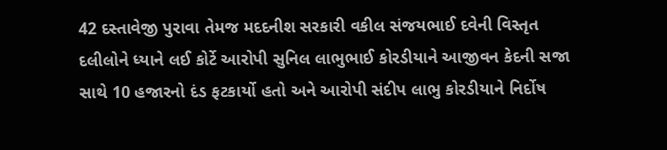42 દસ્તાવેજી પુરાવા તેમજ મદદનીશ સરકારી વકીલ સંજયભાઈ દવેની વિસ્તૃત દલીલોને ધ્યાને લઈ કોર્ટે આરોપી સુનિલ લાભુભાઈ કોરડીયાને આજીવન કેદની સજા સાથે 10 હજારનો દંડ ફટકાર્યો હતો અને આરોપી સંદીપ લાભુ કોરડીયાને નિર્દોષ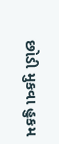છોડી મુકવા હુકમ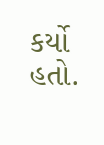કર્યો હતો.